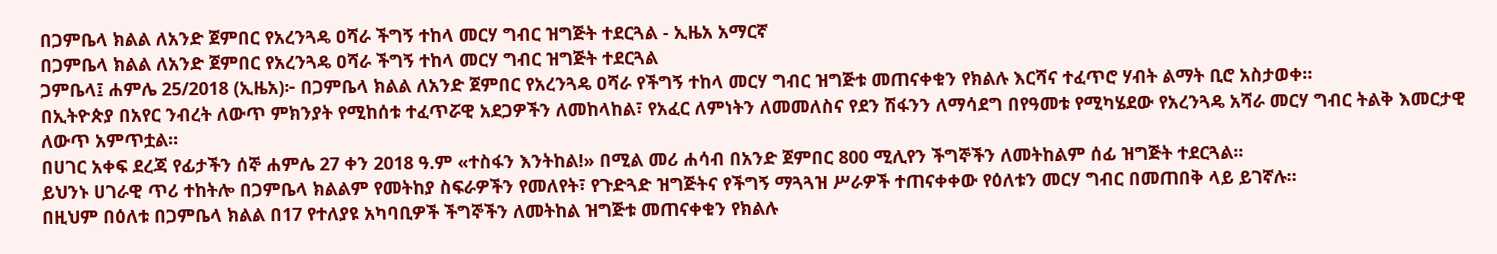በጋምቤላ ክልል ለአንድ ጀምበር የአረንጓዴ ዐሻራ ችግኝ ተከላ መርሃ ግብር ዝግጅት ተደርጓል - ኢዜአ አማርኛ
በጋምቤላ ክልል ለአንድ ጀምበር የአረንጓዴ ዐሻራ ችግኝ ተከላ መርሃ ግብር ዝግጅት ተደርጓል
ጋምቤላ፤ ሐምሌ 25/2018 (ኢዜአ)፦ በጋምቤላ ክልል ለአንድ ጀምበር የአረንጓዴ ዐሻራ የችግኝ ተከላ መርሃ ግብር ዝግጅቱ መጠናቀቁን የክልሉ እርሻና ተፈጥሮ ሃብት ልማት ቢሮ አስታወቀ።
በኢትዮጵያ በአየር ንብረት ለውጥ ምክንያት የሚከሰቱ ተፈጥሯዊ አደጋዎችን ለመከላከል፣ የአፈር ለምነትን ለመመለስና የደን ሽፋንን ለማሳደግ በየዓመቱ የሚካሄደው የአረንጓዴ አሻራ መርሃ ግብር ትልቅ እመርታዊ ለውጥ አምጥቷል።
በሀገር አቀፍ ደረጃ የፊታችን ሰኞ ሐምሌ 27 ቀን 2018 ዓ.ም «ተስፋን እንትከል!» በሚል መሪ ሐሳብ በአንድ ጀምበር 800 ሚሊየን ችግኞችን ለመትከልም ሰፊ ዝግጅት ተደርጓል።
ይህንኑ ሀገራዊ ጥሪ ተከትሎ በጋምቤላ ክልልም የመትከያ ስፍራዎችን የመለየት፣ የጉድጓድ ዝግጅትና የችግኝ ማጓጓዝ ሥራዎች ተጠናቀቀው የዕለቱን መርሃ ግብር በመጠበቅ ላይ ይገኛሉ።
በዚህም በዕለቱ በጋምቤላ ክልል በ17 የተለያዩ አካባቢዎች ችግኞችን ለመትከል ዝግጅቱ መጠናቀቁን የክልሉ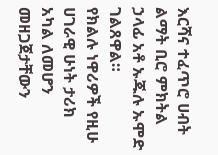እርሻና ተፈጥሮ ሀብት ልማት ቢሮ ምክትል ኃላፊ አቶ ኡጁሉ ኡሞድ ገልጸዋል።
የክልሉ ነዋሪዎች የዚሁ ሀገራዊ ሁነት ታሪክ አካል ለመሆን መዘጋጀታቸውን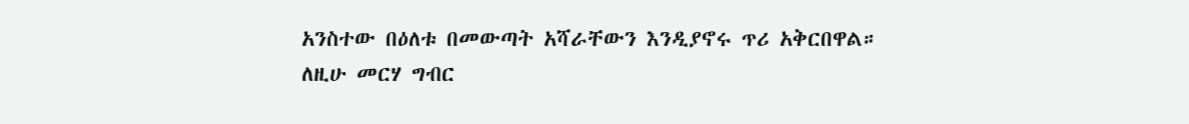አንስተው በዕለቱ በመውጣት አሻራቸውን እንዲያኖሩ ጥሪ አቅርበዋል።
ለዚሁ መርሃ ግብር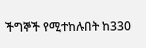ችግኞች የሚተከሉበት ከ330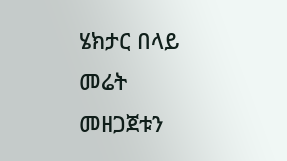ሄክታር በላይ መሬት መዘጋጀቱን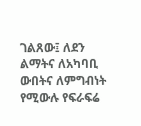ገልጸው፤ ለደን ልማትና ለአካባቢ ውበትና ለምግብነት የሚውሉ የፍራፍሬ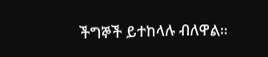ችግኞች ይተከላሉ ብለዋል።